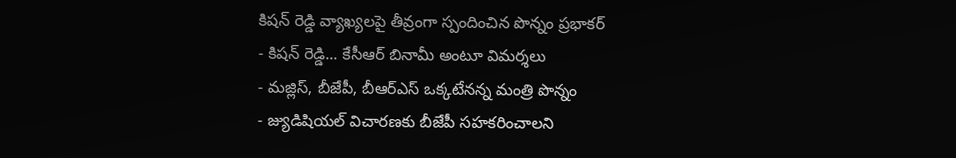కిషన్ రెడ్డి వ్యాఖ్యలపై తీవ్రంగా స్పందించిన పొన్నం ప్రభాకర్
- కిషన్ రెడ్డి... కేసీఆర్ బినామీ అంటూ విమర్శలు
- మజ్లిస్, బీజేపీ, బీఆర్ఎస్ ఒక్కటేనన్న మంత్రి పొన్నం
- జ్యుడిషియల్ విచారణకు బీజేపీ సహకరించాలని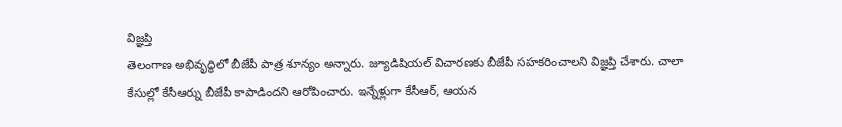విజ్ఞప్తి
తెలంగాణ అభివృద్ధిలో బీజేపీ పాత్ర శూన్యం అన్నారు. జ్యూడిషియల్ విచారణకు బీజేపీ సహకరించాలని విజ్ఞప్తి చేశారు. చాలా కేసుల్లో కేసీఆర్ను బీజేపీ కాపాడిందని ఆరోపించారు. ఇన్నేళ్లుగా కేసీఆర్, ఆయన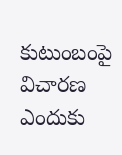కుటుంబంపై విచారణ ఎందుకు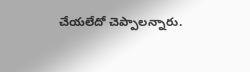చేయలేదో చెప్పాలన్నారు.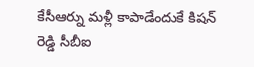కేసీఆర్ను మళ్లీ కాపాడేందుకే కిషన్ రెడ్డి సీబీఐ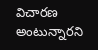విచారణ అంటున్నారని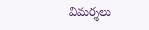విమర్శలు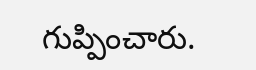గుప్పించారు.